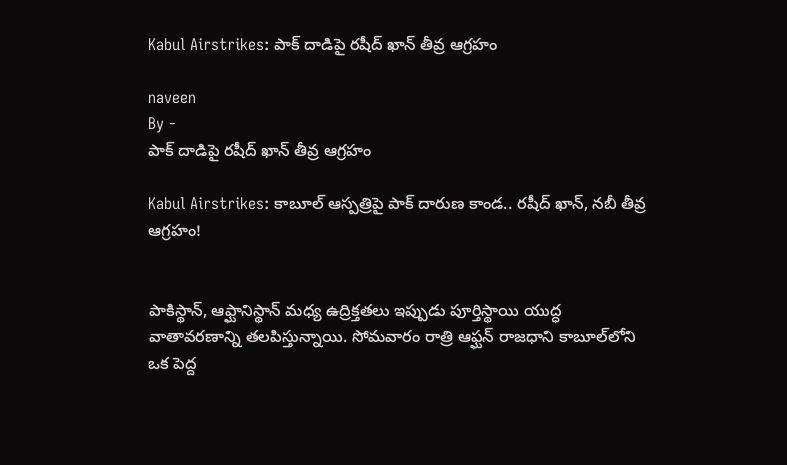Kabul Airstrikes: పాక్ దాడిపై రషీద్ ఖాన్ తీవ్ర ఆగ్రహం

naveen
By -
పాక్ దాడిపై రషీద్ ఖాన్ తీవ్ర ఆగ్రహం

Kabul Airstrikes: కాబూల్ ఆస్పత్రిపై పాక్ దారుణ కాండ.. రషీద్ ఖాన్, నబీ తీవ్ర ఆగ్రహం!


పాకిస్థాన్, ఆఫ్ఘానిస్థాన్ మధ్య ఉద్రిక్తతలు ఇప్పుడు పూర్తిస్థాయి యుద్ధ వాతావరణాన్ని తలపిస్తున్నాయి. సోమవారం రాత్రి ఆఫ్ఘన్ రాజధాని కాబూల్‌లోని ఒక పెద్ద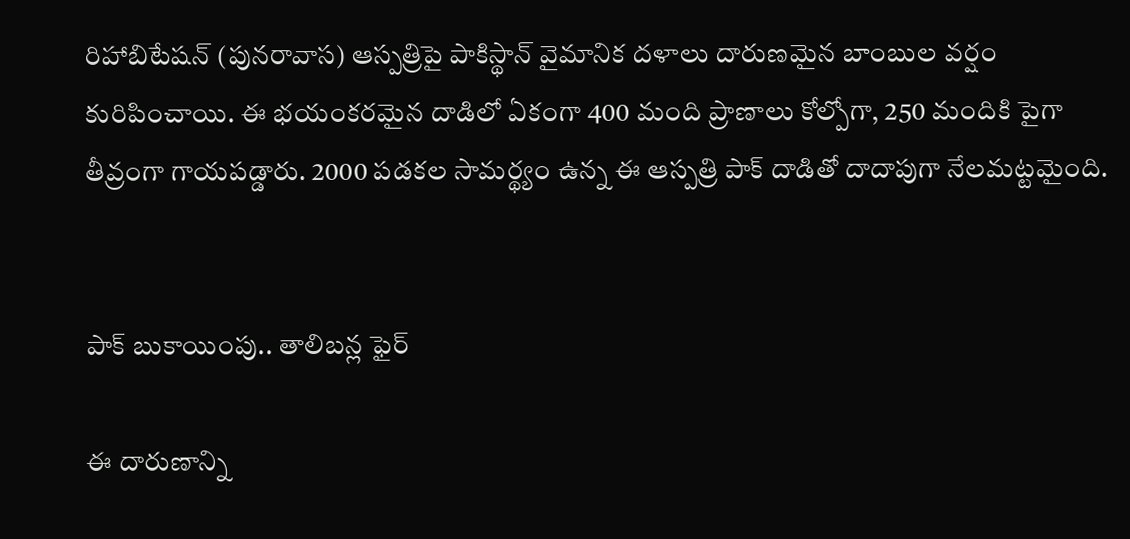రిహాబిటేషన్ (పునరావాస) ఆస్పత్రిపై పాకిస్థాన్ వైమానిక దళాలు దారుణమైన బాంబుల వర్షం కురిపించాయి. ఈ భయంకరమైన దాడిలో ఏకంగా 400 మంది ప్రాణాలు కోల్పోగా, 250 మందికి పైగా తీవ్రంగా గాయపడ్డారు. 2000 పడకల సామర్థ్యం ఉన్న ఈ ఆస్పత్రి పాక్ దాడితో దాదాపుగా నేలమట్టమైంది.


పాక్ బుకాయింపు.. తాలిబన్ల ఫైర్

ఈ దారుణాన్ని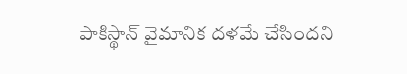పాకిస్థాన్ వైమానిక దళమే చేసిందని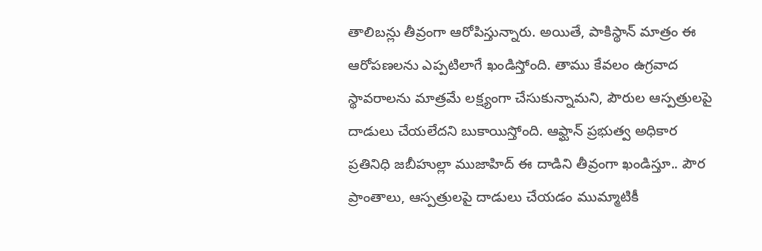తాలిబన్లు తీవ్రంగా ఆరోపిస్తున్నారు. అయితే, పాకిస్థాన్ మాత్రం ఈ ఆరోపణలను ఎప్పటిలాగే ఖండిస్తోంది. తాము కేవలం ఉగ్రవాద స్థావరాలను మాత్రమే లక్ష్యంగా చేసుకున్నామని, పౌరుల ఆస్పత్రులపై దాడులు చేయలేదని బుకాయిస్తోంది. ఆఫ్ఘాన్ ప్రభుత్వ అధికార ప్రతినిధి జబీహుల్లా ముజాహిద్ ఈ దాడిని తీవ్రంగా ఖండిస్తూ.. పౌర ప్రాంతాలు, ఆస్పత్రులపై దాడులు చేయడం ముమ్మాటికీ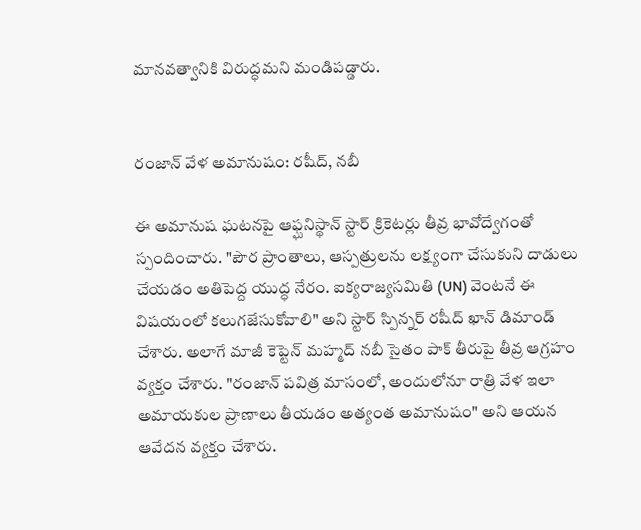మానవత్వానికి విరుద్ధమని మండిపడ్డారు.


రంజాన్ వేళ అమానుషం: రషీద్, నబీ

ఈ అమానుష ఘటనపై ఆఫ్ఘనిస్థాన్ స్టార్ క్రికెటర్లు తీవ్ర భావోద్వేగంతో స్పందించారు. "పౌర ప్రాంతాలు, ఆస్పత్రులను లక్ష్యంగా చేసుకుని దాడులు చేయడం అతిపెద్ద యుద్ధ నేరం. ఐక్యరాజ్యసమితి (UN) వెంటనే ఈ విషయంలో కలుగజేసుకోవాలి" అని స్టార్ స్పిన్నర్ రషీద్ ఖాన్ డిమాండ్ చేశారు. అలాగే మాజీ కెప్టెన్ మహ్మద్ నబీ సైతం పాక్ తీరుపై తీవ్ర ఆగ్రహం వ్యక్తం చేశారు. "రంజాన్ పవిత్ర మాసంలో, అందులోనూ రాత్రి వేళ ఇలా అమాయకుల ప్రాణాలు తీయడం అత్యంత అమానుషం" అని ఆయన ఆవేదన వ్యక్తం చేశారు.